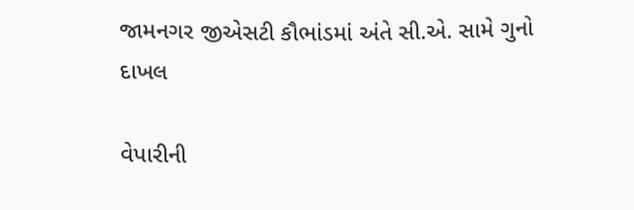જામનગર જીએસટી કૌભાંડમાં અંતે સી.એ. સામે ગુનો દાખલ

વેપારીની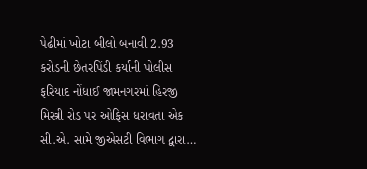પેઢીમાં ખોટા બીલો બનાવી 2.93 કરોડની છેતરપિંડી કર્યાની પોલીસ ફરિયાદ નોંધાઈ જામનગરમાં હિરજી મિસ્ત્રી રોડ પર ઓફિસ ધરાવતા એક સી.એ. સામે જીએસટી વિભાગ દ્વારા…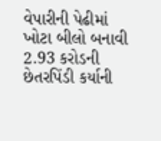વેપારીની પેઢીમાં ખોટા બીલો બનાવી 2.93 કરોડની છેતરપિંડી કર્યાની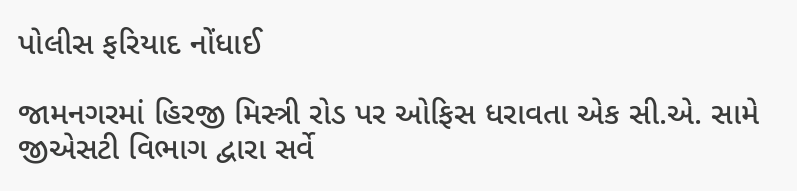પોલીસ ફરિયાદ નોંધાઈ

જામનગરમાં હિરજી મિસ્ત્રી રોડ પર ઓફિસ ધરાવતા એક સી.એ. સામે જીએસટી વિભાગ દ્વારા સર્વે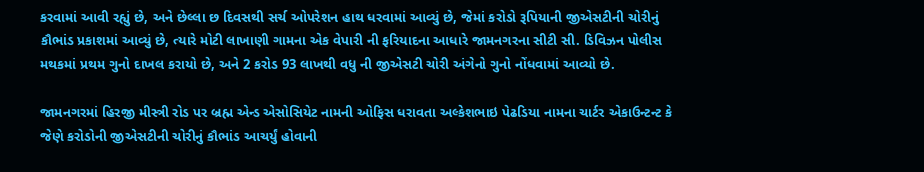કરવામાં આવી રહ્યું છે, અને છેલ્લા છ દિવસથી સર્ચ ઓપરેશન હાથ ધરવામાં આવ્યું છે, જેમાં કરોડો રૂપિયાની જીએસટીની ચોરીનું કૌભાંડ પ્રકાશમાં આવ્યું છે, ત્યારે મોટી લાખાણી ગામના એક વેપારી ની ફરિયાદના આધારે જામનગરના સીટી સી. ડિવિઝન પોલીસ મથકમાં પ્રથમ ગુનો દાખલ કરાયો છે, અને 2 કરોડ 93 લાખથી વધુ ની જીએસટી ચોરી અંગેનો ગુનો નોંધવામાં આવ્યો છે.

જામનગરમાં હિરજી મીસ્ત્રી રોડ પર બ્રહ્મ એન્ડ એસોસિયેટ નામની ઓફિસ ધરાવતા અલ્કેશભાઇ પેઢડિયા નામના ચાર્ટર એકાઉન્ટન્ટ કે જેણે કરોડોની જીએસટીની ચોરીનું કૌભાંડ આચર્યું હોવાની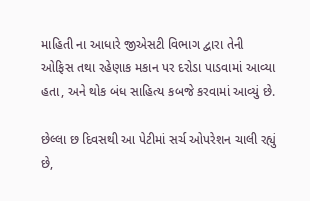માહિતી ના આધારે જીએસટી વિભાગ દ્વારા તેની ઓફિસ તથા રહેણાક મકાન પર દરોડા પાડવામાં આવ્યા હતા, અને થોક બંધ સાહિત્ય કબજે કરવામાં આવ્યું છે.

છેલ્લા છ દિવસથી આ પેટીમાં સર્ચ ઓપરેશન ચાલી રહ્યું છે,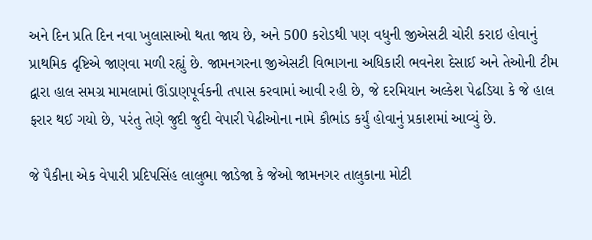અને દિન પ્રતિ દિન નવા ખુલાસાઓ થતા જાય છે, અને 500 કરોડથી પણ વધુની જીએસટી ચોરી કરાઇ હોવાનું પ્રાથમિક દૃષ્ટિએ જાણવા મળી રહ્યું છે. જામનગરના જીએસટી વિભાગના અધિકારી ભવનેશ દેસાઈ અને તેઓની ટીમ દ્વારા હાલ સમગ્ર મામલામાં ઊંડાણપૂર્વકની તપાસ કરવામાં આવી રહી છે, જે દરમિયાન અલ્કેશ પેઢડિયા કે જે હાલ ફરાર થઈ ગયો છે, પરંતુ તેણે જુદી જુદી વેપારી પેઢીઓના નામે કૌભાંડ કર્યું હોવાનું પ્રકાશમાં આવ્યું છે.

જે પૈકીના એક વેપારી પ્રદિપસિંહ લાલુભા જાડેજા કે જેઓ જામનગર તાલુકાના મોટી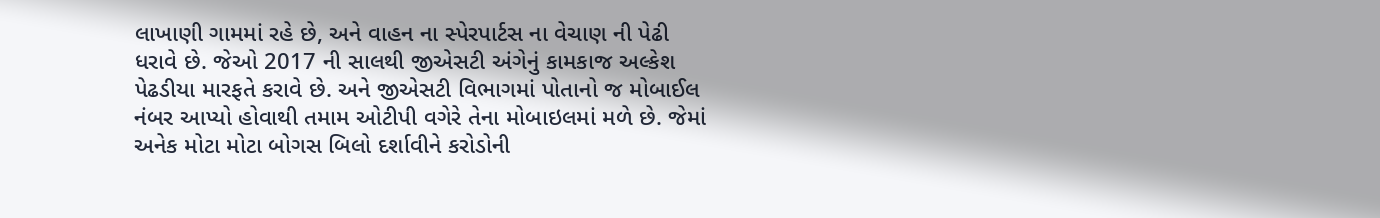લાખાણી ગામમાં રહે છે, અને વાહન ના સ્પેરપાર્ટસ ના વેચાણ ની પેઢી ધરાવે છે. જેઓ 2017 ની સાલથી જીએસટી અંગેનું કામકાજ અલ્કેશ પેઢડીયા મારફતે કરાવે છે. અને જીએસટી વિભાગમાં પોતાનો જ મોબાઈલ નંબર આપ્યો હોવાથી તમામ ઓટીપી વગેરે તેના મોબાઇલમાં મળે છે. જેમાં અનેક મોટા મોટા બોગસ બિલો દર્શાવીને કરોડોની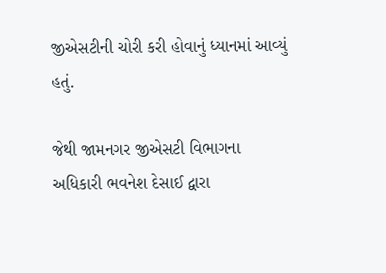જીએસટીની ચોરી કરી હોવાનું ધ્યાનમાં આવ્યું હતું.

જેથી જામનગર જીએસટી વિભાગના અધિકારી ભવનેશ દેસાઈ દ્વારા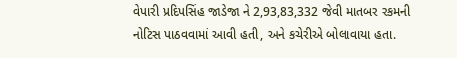વેપારી પ્રદિપસિંહ જાડેજા ને 2,93,83,332 જેવી માતબર રકમની નોટિસ પાઠવવામાં આવી હતી, અને કચેરીએ બોલાવાયા હતા.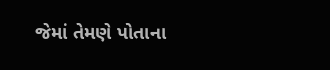જેમાં તેમણે પોતાના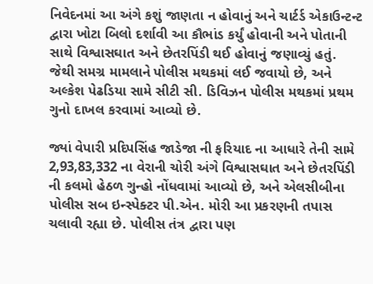નિવેદનમાં આ અંગે કશું જાણતા ન હોવાનું અને ચાર્ટર્ડ એકાઉન્ટન્ટ દ્વારા ખોટા બિલો દર્શાવી આ કૌભાંડ કર્યું હોવાની અને પોતાની સાથે વિશ્વાસઘાત અને છેતરપિંડી થઈ હોવાનું જણાવ્યું હતું.
જેથી સમગ્ર મામલાને પોલીસ મથકમાં લઈ જવાયો છે, અને અલ્કેશ પેઢડિયા સામે સીટી સી. ડિવિઝન પોલીસ મથકમાં પ્રથમ ગુનો દાખલ કરવામાં આવ્યો છે.

જ્યાં વેપારી પ્રદિપસિંહ જાડેજા ની ફરિયાદ ના આધારે તેની સામે 2,93,83,332 ના વેરાની ચોરી અંગે વિશ્વાસઘાત અને છેતરપિંડી ની કલમો હેઠળ ગુન્હો નોંધવામાં આવ્યો છે, અને એલસીબીના પોલીસ સબ ઇન્સ્પેક્ટર પી.એન. મોરી આ પ્રકરણની તપાસ ચલાવી રહ્યા છે. પોલીસ તંત્ર દ્વારા પણ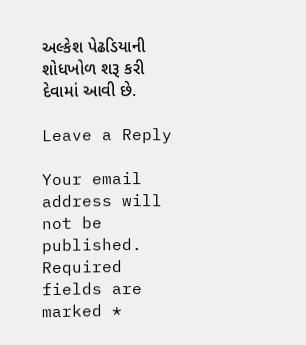અલ્કેશ પેઢડિયાની શોધખોળ શરૂ કરી દેવામાં આવી છે.

Leave a Reply

Your email address will not be published. Required fields are marked *